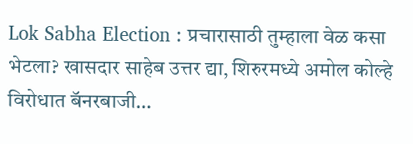Lok Sabha Election : प्रचारासाठी तुम्हाला वेळ कसा भेटला? खासदार साहेब उत्तर द्या, शिरुरमध्ये अमोल कोल्हे विरोधात बॅनरबाजी…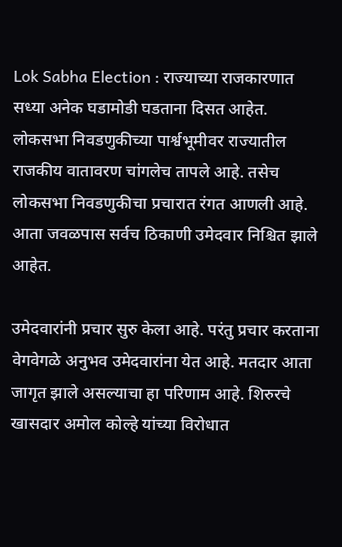Lok Sabha Election : राज्याच्या राजकारणात सध्या अनेक घडामोडी घडताना दिसत आहेत. लोकसभा निवडणुकीच्या पार्श्वभूमीवर राज्यातील राजकीय वातावरण चांगलेच तापले आहे. तसेच लोकसभा निवडणुकीचा प्रचारात रंगत आणली आहे. आता जवळपास सर्वच ठिकाणी उमेदवार निश्चित झाले आहेत.

उमेदवारांनी प्रचार सुरु केला आहे. परंतु प्रचार करताना वेगवेगळे अनुभव उमेदवारांना येत आहे. मतदार आता जागृत झाले असल्याचा हा परिणाम आहे. शिरुरचे खासदार अमोल कोल्हे यांच्या विरोधात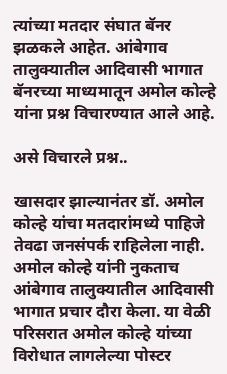त्यांच्या मतदार संघात बॅनर झळकले आहेत. आंबेगाव तालुक्यातील आदिवासी भागात बॅनरच्या माध्यमातून अमोल कोल्हे यांना प्रश्न विचारण्यात आले आहे.

असे विचारले प्रश्न..

खासदार झाल्यानंतर डॉ. अमोल कोल्हे यांचा मतदारांमध्ये पाहिजे तेवढा जनसंपर्क राहिलेला नाही. अमोल कोल्हे यांनी नुकताच आंबेगाव तालुक्यातील आदिवासी भागात प्रचार दौरा केला. या वेळी परिसरात अमोल कोल्हे यांच्या विरोधात लागलेल्या पोस्टर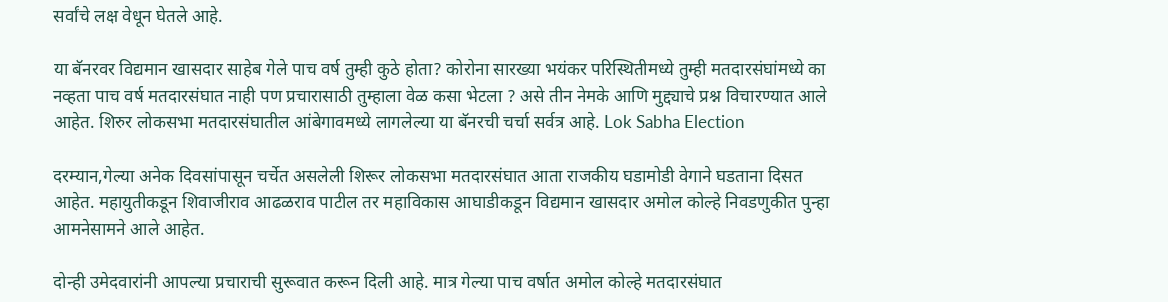सर्वांचे लक्ष वेधून घेतले आहे.

या बॅनरवर विद्यमान खासदार साहेब गेले पाच वर्ष तुम्ही कुठे होता? कोरोना सारख्या भयंकर परिस्थितीमध्ये तुम्ही मतदारसंघांमध्ये का नव्हता पाच वर्ष मतदारसंघात नाही पण प्रचारासाठी तुम्हाला वेळ कसा भेटला ? असे तीन नेमके आणि मुद्द्याचे प्रश्न विचारण्यात आले आहेत. शिरुर लोकसभा मतदारसंघातील आंबेगावमध्ये लागलेल्या या बॅनरची चर्चा सर्वत्र आहे. Lok Sabha Election

दरम्यान,गेल्या अनेक दिवसांपासून चर्चेत असलेली शिरूर लोकसभा मतदारसंघात आता राजकीय घडामोडी वेगाने घडताना दिसत आहेत. महायुतीकडून शिवाजीराव आढळराव पाटील तर महाविकास आघाडीकडून विद्यमान खासदार अमोल कोल्हे निवडणुकीत पुन्हा आमनेसामने आले आहेत.

दोन्ही उमेदवारांनी आपल्या प्रचाराची सुरूवात करून दिली आहे. मात्र गेल्या पाच वर्षात अमोल कोल्हे मतदारसंघात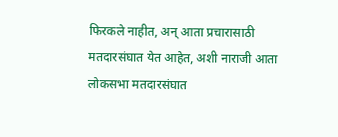फिरकले नाहीत, अन् आता प्रचारासाठी मतदारसंघात येत आहेत, अशी नाराजी आता लोकसभा मतदारसंघात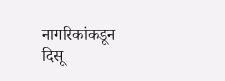नागरिकांकडून दिसू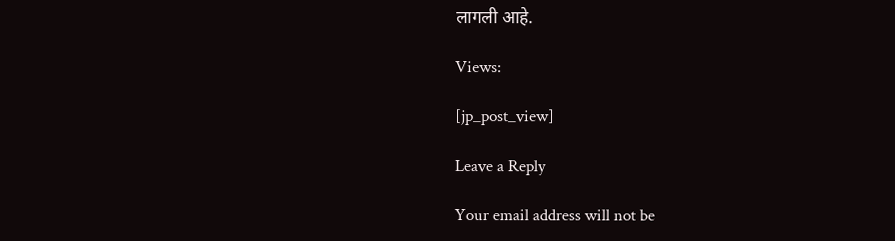लागली आहे.

Views:

[jp_post_view]

Leave a Reply

Your email address will not be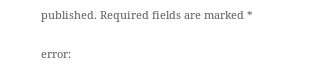published. Required fields are marked *

error: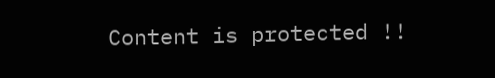Content is protected !!